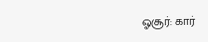ஓசூர்: கார்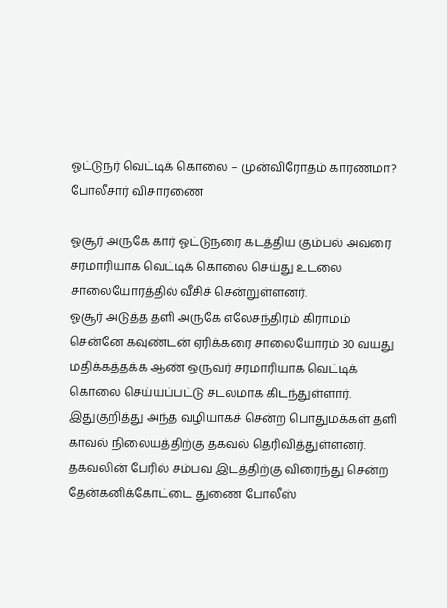ஓட்டுநர் வெட்டிக் கொலை – முன்விரோதம் காரணமா? போலீசார் விசாரணை

ஓசூர் அருகே கார் ஓட்டுநரை கடத்திய கும்பல் அவரை சரமாரியாக வெட்டிக் கொலை செய்து உடலை சாலையோரத்தில் வீசிச் சென்றுள்ளனர்.
ஓசூர் அடுத்த தளி அருகே எலேசந்திரம் கிராமம் சென்னே கவுண்டன் ஏரிக்கரை சாலையோரம் 30 வயது மதிக்கத்தக்க ஆண் ஒருவர் சரமாரியாக வெட்டிக் கொலை செய்யப்பட்டு சடலமாக கிடந்துள்ளார். இதுகுறித்து அந்த வழியாகச் சென்ற பொதுமக்கள் தளி காவல் நிலையத்திற்கு தகவல் தெரிவித்துள்ளனர்.
தகவலின் பேரில் சம்பவ இடத்திற்கு விரைந்து சென்ற தேன்கனிக்கோட்டை துணை போலீஸ்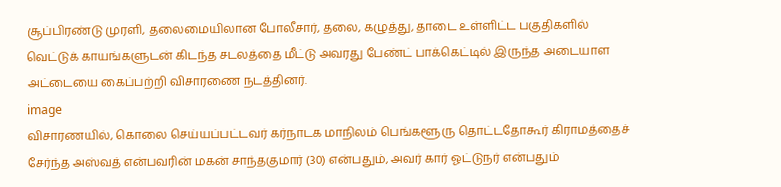சூப்பிரண்டு முரளி, தலைமையிலான போலீசார், தலை, கழுத்து, தாடை உள்ளிட்ட பகுதிகளில் வெட்டுக் காயங்களுடன் கிடந்த சடலத்தை மீட்டு அவரது பேண்ட் பாக்கெட்டில் இருந்த அடையாள அட்டையை கைப்பற்றி விசாரணை நடத்தினர்.
image
விசாரணயில், கொலை செய்யப்பட்டவர் கர்நாடக மாநிலம் பெங்களூரு தொட்டதோகூர் கிராமத்தைச் சேர்ந்த அஸ்வத் என்பவரின் மகன் சாந்தகுமார் (30) என்பதும், அவர் கார் ஓட்டுநர் என்பதும்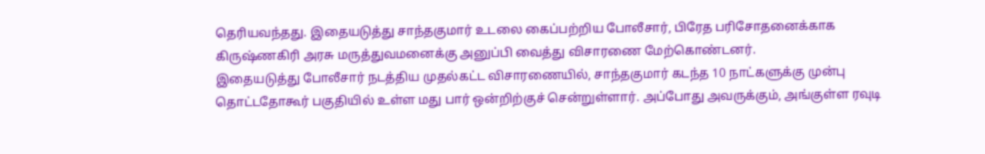தெரியவந்தது. இதையடுத்து சாந்தகுமார் உடலை கைப்பற்றிய போலீசார், பிரேத பரிசோதனைக்காக கிருஷ்ணகிரி அரசு மருத்துவமனைக்கு அனுப்பி வைத்து விசாரணை மேற்கொண்டனர்.
இதையடுத்து போலீசார் நடத்திய முதல்கட்ட விசாரணையில், சாந்தகுமார் கடந்த 10 நாட்களுக்கு முன்பு தொட்டதோகூர் பகுதியில் உள்ள மது பார் ஒன்றிற்குச் சென்றுள்ளார். அப்போது அவருக்கும், அங்குள்ள ரவுடி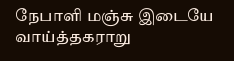நேபாளி மஞ்சு இடையே வாய்த்தகராறு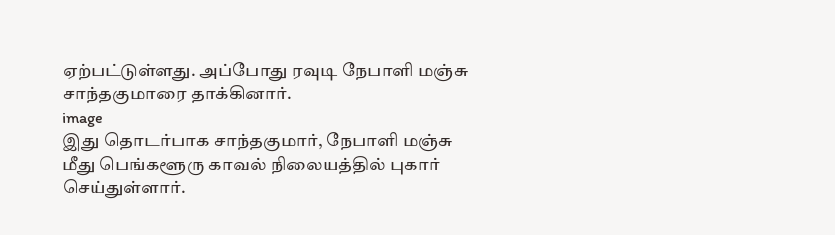ஏற்பட்டுள்ளது. அப்போது ரவுடி நேபாளி மஞ்சு சாந்தகுமாரை தாக்கினார்.
image
இது தொடர்பாக சாந்தகுமார், நேபாளி மஞ்சு மீது பெங்களூரு காவல் நிலையத்தில் புகார் செய்துள்ளார்.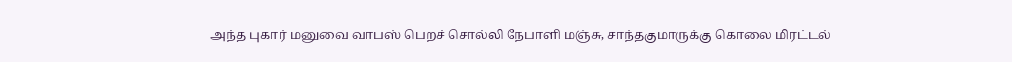அந்த புகார் மனுவை வாபஸ் பெறச் சொல்லி நேபாளி மஞ்சு, சாந்தகுமாருக்கு கொலை மிரட்டல்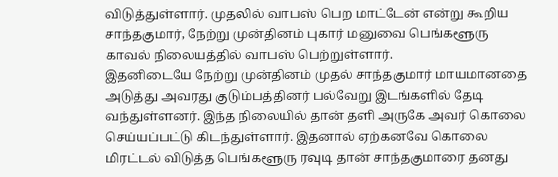விடுத்துள்ளார். முதலில் வாபஸ் பெற மாட்டேன் என்று கூறிய சாந்தகுமார், நேற்று முன்தினம் புகார் மனுவை பெங்களூரு காவல் நிலையத்தில் வாபஸ் பெற்றுள்ளார்.
இதனிடையே நேற்று முன்தினம் முதல் சாந்தகுமார் மாயமானதை அடுத்து அவரது குடும்பத்தினர் பல்வேறு இடங்களில் தேடி வந்துள்ளனர். இந்த நிலையில் தான் தளி அருகே அவர் கொலை செய்யப்பட்டு கிடந்துள்ளார். இதனால் ஏற்கனவே கொலை மிரட்டல் விடுத்த பெங்களூரு ரவுடி தான் சாந்தகுமாரை தனது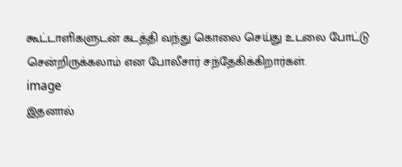கூட்டாளிகளுடன் கடத்தி வந்து கொலை செய்து உடலை போட்டு சென்றிருக்கலாம் என போலீசார் சந்தேகிக்கிறார்கள்.
image
இதனால்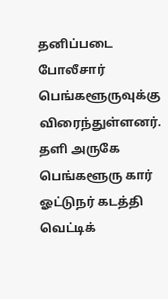தனிப்படை போலீசார் பெங்களூருவுக்கு விரைந்துள்ளனர். தளி அருகே பெங்களூரு கார் ஓட்டுநர் கடத்தி வெட்டிக்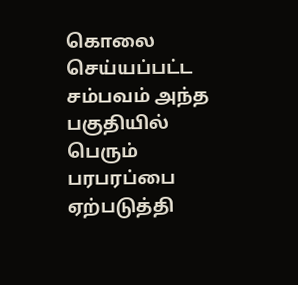கொலை செய்யப்பட்ட சம்பவம் அந்த பகுதியில் பெரும் பரபரப்பை ஏற்படுத்தி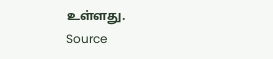உள்ளது.
Source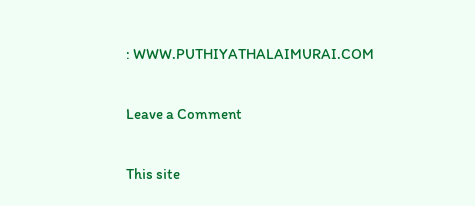: WWW.PUTHIYATHALAIMURAI.COM

Leave a Comment

This site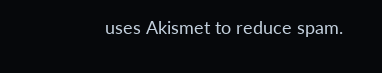uses Akismet to reduce spam.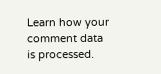Learn how your comment data is processed.